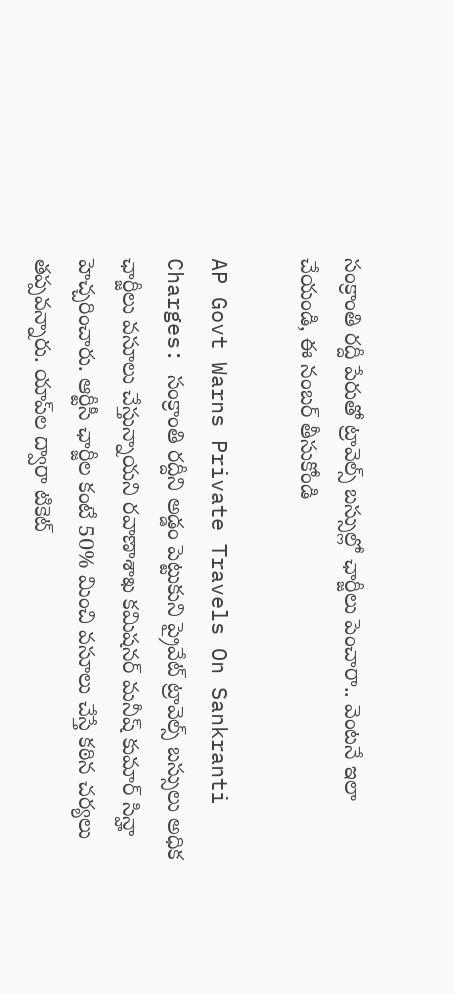సంక్రాంతి రద్దీ పేరుతో ట్రావెల్స్ బస్సుల్లో ఛార్జీలు పెంచారా.. వెంటనే ఇలా చేయండి, ఈ నంబర్ తీసుకోండి

AP Govt Warns Private Travels On Sankranti Charges: సంక్రాంతి రద్దీని అడ్డం పెట్టుకుని ప్రైవేట్ ట్రావెల్స్ బస్సులు అధిక ఛార్జీలు వసూలు చేస్తున్నాయని రవాణాశాఖ కమిషనర్ మనీష్ కుమార్ సిన్హా హెచ్చరించారు. ఆర్టీసీ ఛార్జీల కంటే 50% మించి వసూలు చేస్తే కఠిన చర్యలు తప్పవన్నారు. యాప్‌ల ద్వారా టికెట్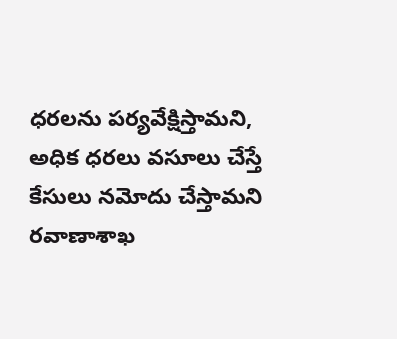ధరలను పర్యవేక్షిస్తామని, అధిక ధరలు వసూలు చేస్తే కేసులు నమోదు చేస్తామని రవాణాశాఖ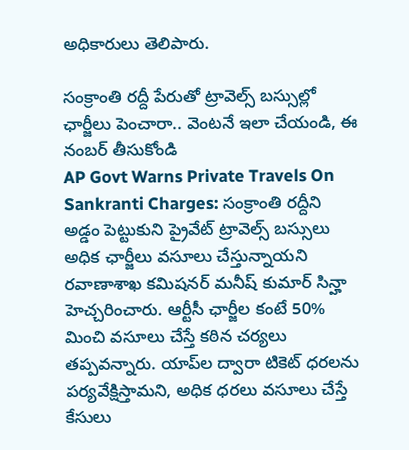అధికారులు తెలిపారు.

సంక్రాంతి రద్దీ పేరుతో ట్రావెల్స్ బస్సుల్లో ఛార్జీలు పెంచారా.. వెంటనే ఇలా చేయండి, ఈ నంబర్ తీసుకోండి
AP Govt Warns Private Travels On Sankranti Charges: సంక్రాంతి రద్దీని అడ్డం పెట్టుకుని ప్రైవేట్ ట్రావెల్స్ బస్సులు అధిక ఛార్జీలు వసూలు చేస్తున్నాయని రవాణాశాఖ కమిషనర్ మనీష్ కుమార్ సిన్హా హెచ్చరించారు. ఆర్టీసీ ఛార్జీల కంటే 50% మించి వసూలు చేస్తే కఠిన చర్యలు తప్పవన్నారు. యాప్‌ల ద్వారా టికెట్ ధరలను పర్యవేక్షిస్తామని, అధిక ధరలు వసూలు చేస్తే కేసులు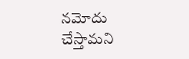నమోదు చేస్తామని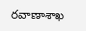రవాణాశాఖ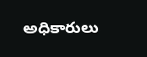అధికారులు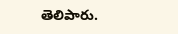తెలిపారు.